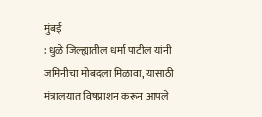मुंबई
: धुळे जिल्ह्यातील धर्मा पाटील यांनी जमिनीचा मोबदला मिळावा, यासाठी
मंत्रालयात विषप्राशन करून आपले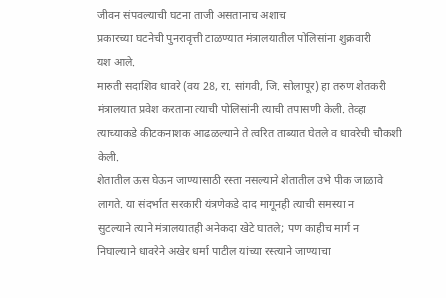जीवन संपवल्याची घटना ताजी असतानाच अशाच
प्रकारच्या घटनेची पुनरावृत्ती टाळण्यात मंत्रालयातील पोलिसांना शुक्रवारी
यश आले.
मारुती सदाशिव धावरे (वय 28, रा. सांगवी, जि. सोलापूर) हा तरुण शेतकरी
मंत्रालयात प्रवेश करताना त्याची पोलिसांनी त्याची तपासणी केली. तेव्हा
त्याच्याकडे कीटकनाशक आढळल्याने ते त्वरित ताब्यात घेतले व धावरेची चौकशी
केली.
शेतातील ऊस घेऊन जाण्यासाठी रस्ता नसल्याने शेतातील उभे पीक जाळावे
लागते. या संदर्भात सरकारी यंत्रणेकडे दाद मागूनही त्याची समस्या न
सुटल्याने त्याने मंत्रालयातही अनेकदा खेटे घातले; पण काहीच मार्ग न
निघाल्याने धावरेने अखेर धर्मा पाटील यांच्या रस्त्याने जाण्याचा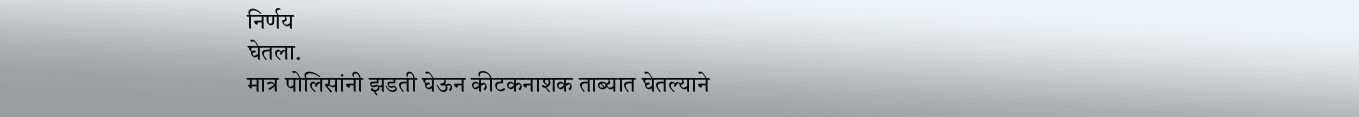निर्णय
घेतला.
मात्र पोलिसांनी झडती घेऊन कीटकनाशक ताब्यात घेतल्याने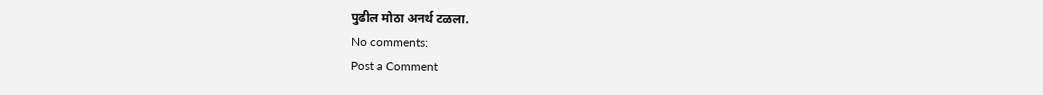पुढील मोठा अनर्थ टळला.
No comments:
Post a Comment